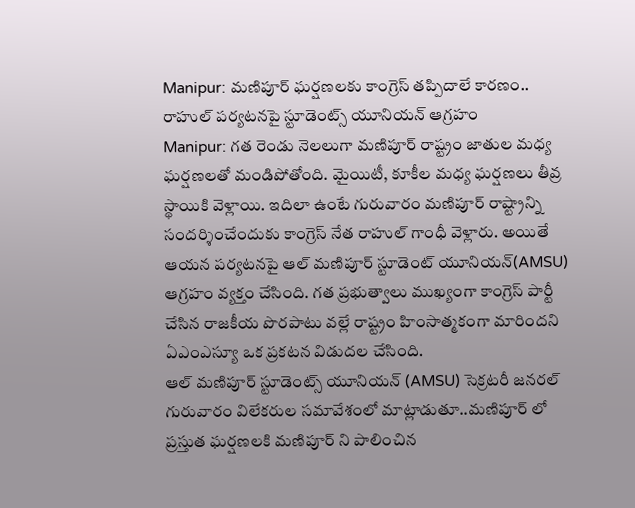Manipur: మణిపూర్ ఘర్షణలకు కాంగ్రెస్ తప్పిదాలే కారణం.. రాహుల్ పర్యటనపై స్టూడెంట్స్ యూనియన్ ఆగ్రహం
Manipur: గత రెండు నెలలుగా మణిపూర్ రాష్ట్రం జాతుల మధ్య ఘర్షణలతో మండిపోతోంది. మైయిటీ, కూకీల మధ్య ఘర్షణలు తీవ్ర స్థాయికి వెళ్లాయి. ఇదిలా ఉంటే గురువారం మణిపూర్ రాష్ట్రాన్ని సందర్శించేందుకు కాంగ్రెస్ నేత రాహుల్ గాంధీ వెళ్లారు. అయితే ఆయన పర్యటనపై ఆల్ మణిపూర్ స్టూడెంట్ యూనియన్(AMSU) ఆగ్రహం వ్యక్తం చేసింది. గత ప్రభుత్వాలు ముఖ్యంగా కాంగ్రెస్ పార్టీ చేసిన రాజకీయ పొరపాటు వల్లే రాష్ట్రం హింసాత్మకంగా మారిందని ఏఎంఎస్యూ ఒక ప్రకటన విడుదల చేసింది.
ఆల్ మణిపూర్ స్టూడెంట్స్ యూనియన్ (AMSU) సెక్రటరీ జనరల్ గురువారం విలేకరుల సమావేశంలో మాట్లాడుతూ..మణిపూర్ లో ప్రస్తుత ఘర్షణలకి మణిపూర్ ని పాలించిన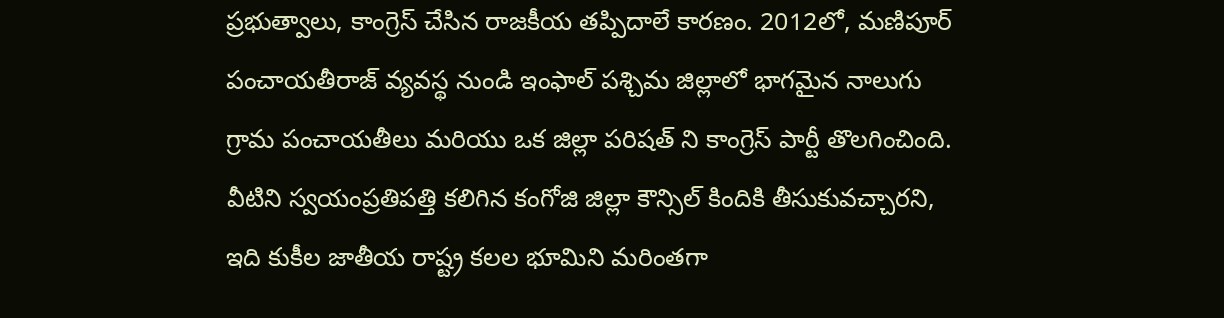ప్రభుత్వాలు, కాంగ్రెస్ చేసిన రాజకీయ తప్పిదాలే కారణం. 2012లో, మణిపూర్ పంచాయతీరాజ్ వ్యవస్థ నుండి ఇంఫాల్ పశ్చిమ జిల్లాలో భాగమైన నాలుగు గ్రామ పంచాయతీలు మరియు ఒక జిల్లా పరిషత్ ని కాంగ్రెస్ పార్టీ తొలగించింది. వీటిని స్వయంప్రతిపత్తి కలిగిన కంగోజి జిల్లా కౌన్సిల్ కిందికి తీసుకువచ్చారని, ఇది కుకీల జాతీయ రాష్ట్ర కలల భూమిని మరింతగా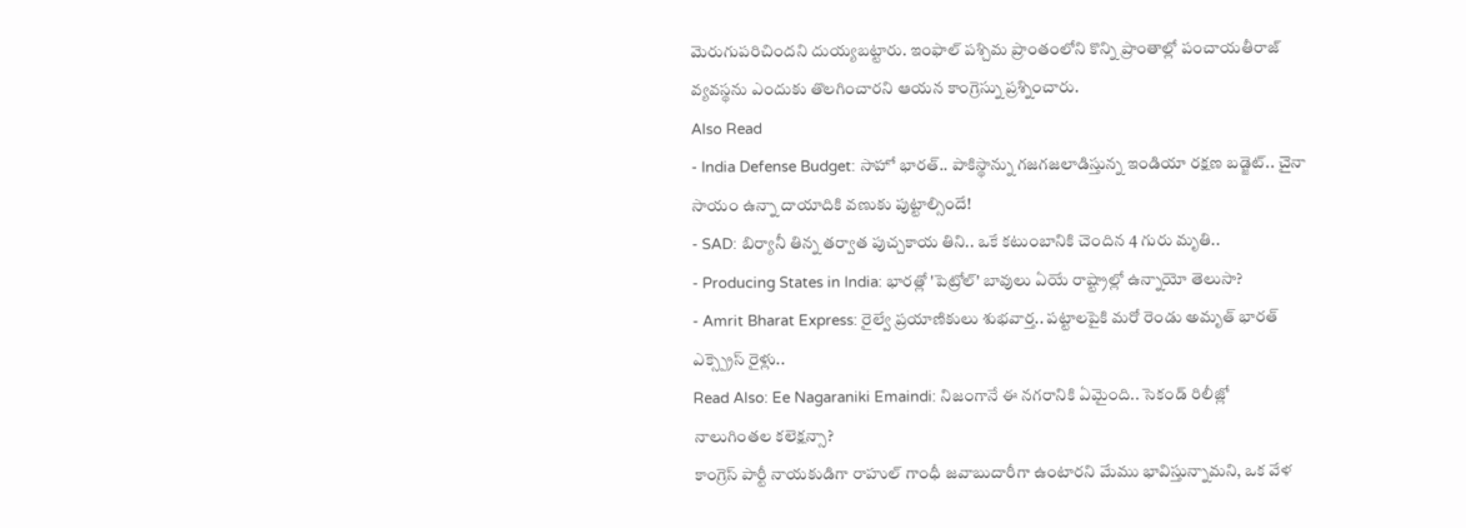మెరుగుపరిచిందని దుయ్యబట్టారు. ఇంఫాల్ పశ్చిమ ప్రాంతంలోని కొన్ని ప్రాంతాల్లో పంచాయతీరాజ్ వ్యవస్థను ఎందుకు తొలగించారని ఆయన కాంగ్రెస్ను ప్రశ్నించారు.
Also Read
- India Defense Budget: సాహో భారత్.. పాకిస్థాన్ను గజగజలాడిస్తున్న ఇండియా రక్షణ బడ్జెట్.. చైనా సాయం ఉన్నా దాయాదికి వణుకు పుట్టాల్సిందే!
- SAD: బిర్యానీ తిన్న తర్వాత పుచ్చకాయ తిని.. ఒకే కటుంబానికి చెందిన 4 గురు మృతి..
- Producing States in India: భారత్లో 'పెట్రోల్' బావులు ఏయే రాష్ట్రాల్లో ఉన్నాయో తెలుసా?
- Amrit Bharat Express: రైల్వే ప్రయాణికులు శుభవార్త.. పట్టాలపైకి మరో రెండు అమృత్ భారత్ ఎక్స్ప్రెస్ రైళ్లు..
Read Also: Ee Nagaraniki Emaindi: నిజంగానే ఈ నగరానికి ఏమైంది.. సెకండ్ రిలీజ్లో నాలుగింతల కలెక్షన్సా?
కాంగ్రెస్ పార్టీ నాయకుడిగా రాహుల్ గాంధీ జవాబుదారీగా ఉంటారని మేము భావిస్తున్నామని, ఒక వేళ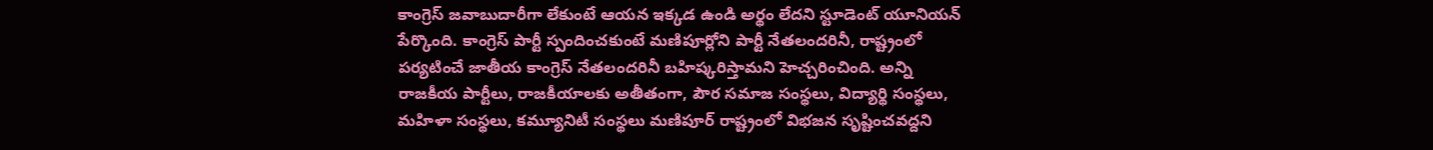కాంగ్రెస్ జవాబుదారీగా లేకుంటే ఆయన ఇక్కడ ఉండి అర్థం లేదని స్టూడెంట్ యూనియన్ పేర్కొంది. కాంగ్రెస్ పార్టీ స్పందించకుంటే మణిపూర్లోని పార్టీ నేతలందరినీ, రాష్ట్రంలో పర్యటించే జాతీయ కాంగ్రెస్ నేతలందరినీ బహిష్కరిస్తామని హెచ్చరించింది. అన్ని రాజకీయ పార్టీలు, రాజకీయాలకు అతీతంగా, పౌర సమాజ సంస్థలు, విద్యార్థి సంస్థలు, మహిళా సంస్థలు, కమ్యూనిటీ సంస్థలు మణిపూర్ రాష్ట్రంలో విభజన సృష్టించవద్దని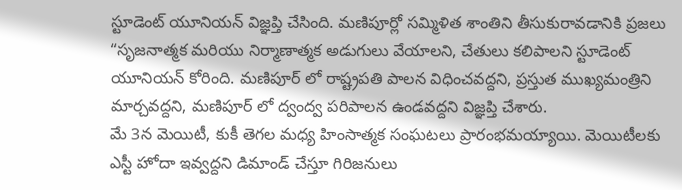స్టూడెంట్ యూనియన్ విజ్ఞప్తి చేసింది. మణిపూర్లో సమ్మిళిత శాంతిని తీసుకురావడానికి ప్రజలు “సృజనాత్మక మరియు నిర్మాణాత్మక అడుగులు వేయాలని, చేతులు కలిపాలని స్టూడెంట్ యూనియన్ కోరింది. మణిపూర్ లో రాష్ట్రపతి పాలన విధించవద్దని, ప్రస్తుత ముఖ్యమంత్రిని మార్చవద్దని, మణిపూర్ లో ద్వంద్వ పరిపాలన ఉండవద్దని విజ్ఞప్తి చేశారు.
మే 3న మెయిటీ, కుకీ తెగల మధ్య హింసాత్మక సంఘటలు ప్రారంభమయ్యాయి. మెయిటీలకు ఎస్టీ హోదా ఇవ్వద్దని డిమాండ్ చేస్తూ గిరిజనులు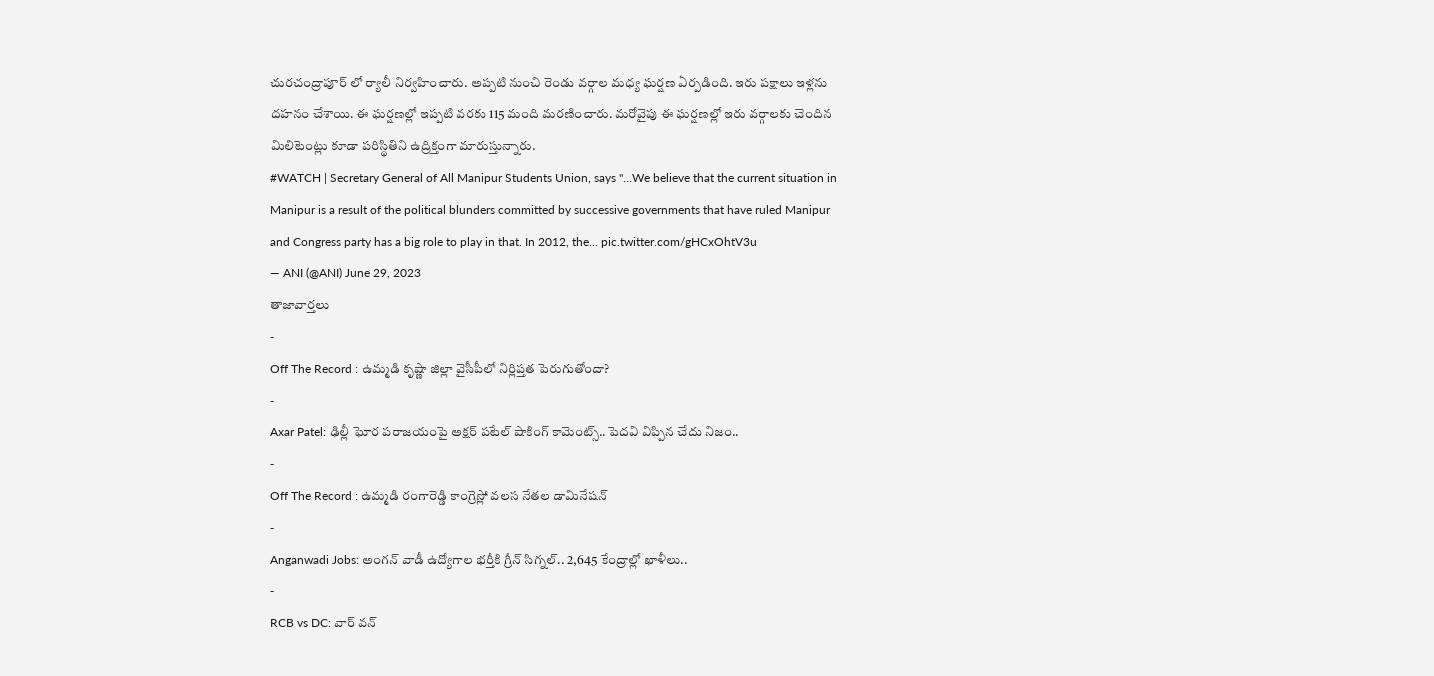చురచంద్రాపూర్ లో ర్యాలీ నిర్వహించారు. అప్పటి నుంచి రెండు వర్గాల మధ్య ఘర్షణ ఏర్పడింది. ఇరు పక్షాలు ఇళ్లను దహనం చేశాయి. ఈ ఘర్షణల్లో ఇప్పటి వరకు 115 మంది మరణించారు. మరోవైపు ఈ ఘర్షణల్లో ఇరు వర్గాలకు చెందిన మిలిటెంట్లు కూడా పరిస్థితిని ఉద్రిక్తంగా మారుస్తున్నారు.
#WATCH | Secretary General of All Manipur Students Union, says "…We believe that the current situation in Manipur is a result of the political blunders committed by successive governments that have ruled Manipur and Congress party has a big role to play in that. In 2012, the… pic.twitter.com/gHCxOhtV3u
— ANI (@ANI) June 29, 2023
తాజావార్తలు
-
Off The Record : ఉమ్మడి కృష్ణా జిల్లా వైసీపీలో నిర్లిప్తత పెరుగుతోందా?
-
Axar Patel: ఢిల్లీ ఘోర పరాజయంపై అక్షర్ పటేల్ షాకింగ్ కామెంట్స్.. పెదవి విప్పిన చేదు నిజం..
-
Off The Record : ఉమ్మడి రంగారెడ్డి కాంగ్రెస్లో వలస నేతల డామినేషన్
-
Anganwadi Jobs: అంగన్ వాడీ ఉద్యోగాల భర్తీకి గ్రీన్ సిగ్నల్.. 2,645 కేంద్రాల్లో ఖాళీలు..
-
RCB vs DC: వార్ వన్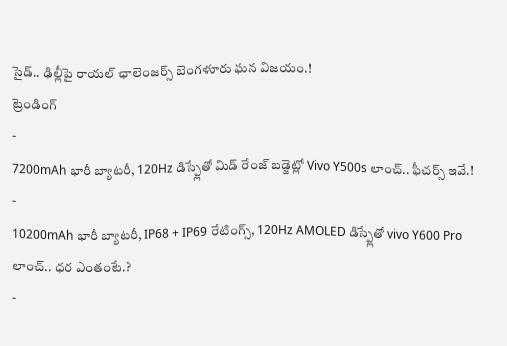సైడ్.. ఢిల్లీపై రాయల్ ఛాలెంజర్స్ బెంగళూరు ఘన విజయం.!
ట్రెండింగ్
-
7200mAh భారీ బ్యాటరీ, 120Hz డిస్ప్లేతో మిడ్ రేంజ్ బడ్జెట్లో Vivo Y500s లాంచ్.. ఫీచర్స్ ఇవే.!
-
10200mAh భారీ బ్యాటరీ, IP68 + IP69 రేటింగ్స్, 120Hz AMOLED డిస్ప్లేతో vivo Y600 Pro లాంచ్.. ధర ఎంతంటే.?
-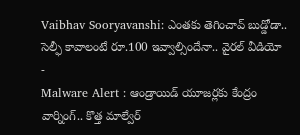Vaibhav Sooryavanshi: ఎంతకు తెగించావ్ బుడ్డోడా.. సెల్ఫీ కావాలంటే రూ.100 ఇవ్వాల్సిందేనా.. వైరల్ వీడియో
-
Malware Alert : ఆండ్రాయిడ్ యూజర్లకు కేంద్రం వార్నింగ్.. కొత్త మాల్వేర్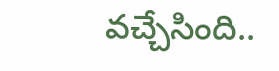వచ్చేసింది..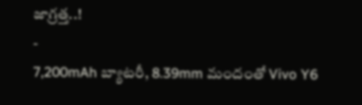జాగ్రత్త..!
-
7,200mAh బ్యాటరీ, 8.39mm మందంతో Vivo Y6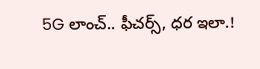5G లాంచ్.. ఫీచర్స్, ధర ఇలా.!